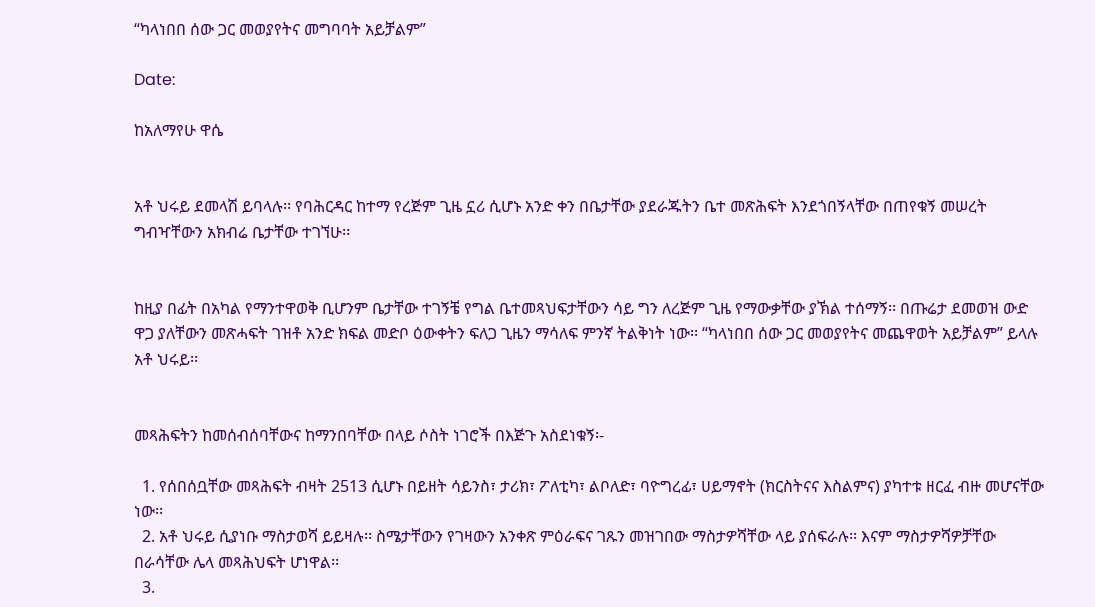“ካላነበበ ሰው ጋር መወያየትና መግባባት አይቻልም”

Date:

ከአለማየሁ ዋሴ


አቶ ህሩይ ደመላሽ ይባላሉ፡፡ የባሕርዳር ከተማ የረጅም ጊዜ ኗሪ ሲሆኑ አንድ ቀን በቤታቸው ያደራጁትን ቤተ መጽሕፍት እንደጎበኝላቸው በጠየቁኝ መሠረት ግብዣቸውን አክብሬ ቤታቸው ተገኘሁ፡፡


ከዚያ በፊት በአካል የማንተዋወቅ ቢሆንም ቤታቸው ተገኝቼ የግል ቤተመጻህፍታቸውን ሳይ ግን ለረጅም ጊዜ የማውቃቸው ያኽል ተሰማኝ፡፡ በጡሬታ ደመወዝ ውድ ዋጋ ያለቸውን መጽሓፍት ገዝቶ አንድ ክፍል መድቦ ዕውቀትን ፍለጋ ጊዜን ማሳለፍ ምንኛ ትልቅነት ነው፡፡ “ካላነበበ ሰው ጋር መወያየትና መጨዋወት አይቻልም” ይላሉ አቶ ህሩይ፡፡


መጻሕፍትን ከመሰብሰባቸውና ከማንበባቸው በላይ ሶስት ነገሮች በእጅጉ አስደነቁኝ፡-

  1. የሰበሰቧቸው መጻሕፍት ብዛት 2513 ሲሆኑ በይዘት ሳይንስ፣ ታሪክ፣ ፖለቲካ፣ ልቦለድ፣ ባዮግረፊ፣ ሀይማኖት (ክርስትናና እስልምና) ያካተቱ ዘርፈ ብዙ መሆናቸው ነው፡፡
  2. አቶ ህሩይ ሲያነቡ ማስታወሻ ይይዛሉ፡፡ ስሜታቸውን የገዛውን አንቀጽ ምዕራፍና ገጹን መዝገበው ማስታዎሻቸው ላይ ያሰፍራሉ፡፡ እናም ማስታዎሻዎቻቸው በራሳቸው ሌላ መጻሕህፍት ሆነዋል፡፡
  3.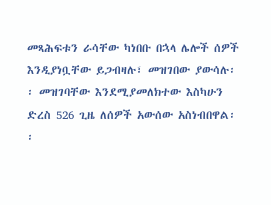መጻሕፍቱን ራሳቸው ካነበቡ በኋላ ሌሎች ሰዎች እንዲያነቧቸው ይጋብዛሉ፣ መዝገበው ያውሳሉ፡፡ መዝገባቸው እንደሚያመለክተው እስካሁን ድረስ 526 ጊዜ ለሰዎች አውሰው አስነብበዋል፡፡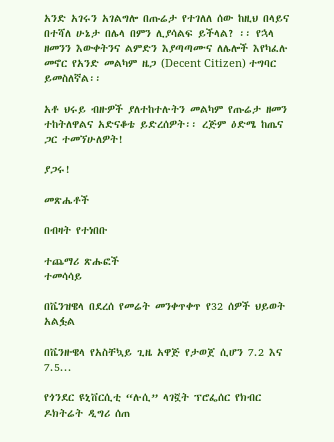አንድ አገሩን አገልግሎ በጡሬታ የተገለለ ሰው ከዚህ በላይና በተሻለ ሁኔታ በሌላ በምን ሊያሳልፍ ይችላል? ፡፡ የኋላ ዘመንን እውቀትንና ልምድን እያጣጣሙና ለሌሎች እየካፈሉ መኖር የአንድ መልካም ዜጋ (Decent Citizen) ተግባር ይመስለኛል፡፡

አቶ ህሩይ ብዙዎች ያለተከተሉትን መልካም የጡሬታ ዘመን ተከትለዋልና አድናቆቴ ይድረሰዎት፡፡ ረጅም ዕድሜ ከጤና ጋር ተመኘሁለዎት!

ያጋሩ!

መጽሔቶች

በብዛት የተነበቡ

ተጨማሪ ጽሑፎች
ተመሳሳይ

በቬንዝዌላ በደረሰ የመሬት መንቀጥቀጥ የ32 ሰዎች ህይወት አልፏል

በቬንዙዌላ የአስቸኳይ ጊዜ አዋጅ የታወጀ ሲሆን 7.2 እና 7.5...

የጎንደር ዩኒቨርሲቲ “ሉሲ” ላገኟት ፕሮፌሰር የክብር ዶክትሬት ዲግሪ ሰጠ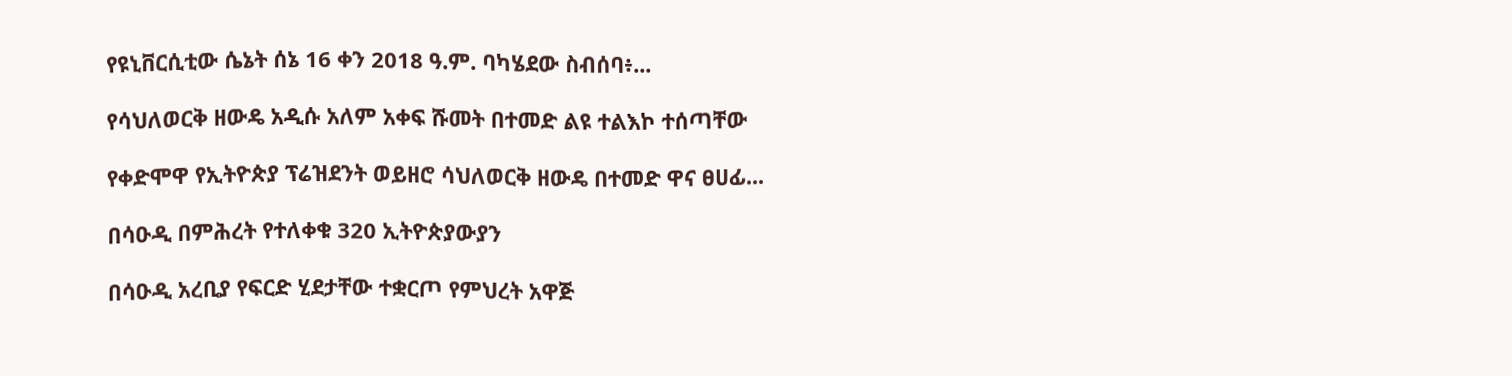የዩኒቨርሲቲው ሴኔት ሰኔ 16 ቀን 2018 ዓ.ም. ባካሄደው ስብሰባ፥...

የሳህለወርቅ ዘውዴ አዲሱ አለም አቀፍ ሹመት በተመድ ልዩ ተልእኮ ተሰጣቸው

የቀድሞዋ የኢትዮጵያ ፕሬዝደንት ወይዘሮ ሳህለወርቅ ዘውዴ በተመድ ዋና ፀሀፊ...

በሳዑዲ በምሕረት የተለቀቁ 320 ኢትዮጵያውያን

በሳዑዲ አረቢያ የፍርድ ሂደታቸው ተቋርጦ የምህረት አዋጅ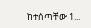ከተሰጣቸው 1...